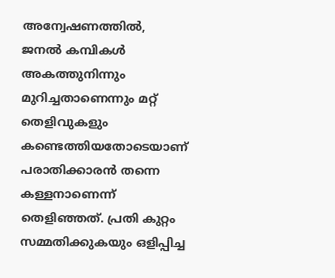അന്വേഷണത്തിൽ, ജനൽ കമ്പികൾ അകത്തുനിന്നും മുറിച്ചതാണെന്നും മറ്റ് തെളിവുകളും കണ്ടെത്തിയതോടെയാണ് പരാതിക്കാരൻ തന്നെ കള്ളനാണെന്ന് തെളിഞ്ഞത്. പ്രതി കുറ്റം സമ്മതിക്കുകയും ഒളിപ്പിച്ച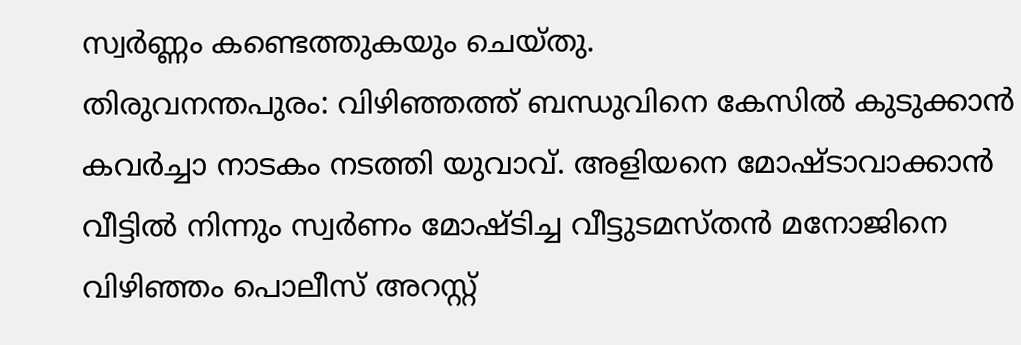സ്വർണ്ണം കണ്ടെത്തുകയും ചെയ്തു.
തിരുവനന്തപുരം: വിഴിഞ്ഞത്ത് ബന്ധുവിനെ കേസിൽ കുടുക്കാൻ കവർച്ചാ നാടകം നടത്തി യുവാവ്. അളിയനെ മോഷ്ടാവാക്കാൻ വീട്ടിൽ നിന്നും സ്വർണം മോഷ്ടിച്ച വീട്ടുടമസ്തൻ മനോജിനെ വിഴിഞ്ഞം പൊലീസ് അറസ്റ്റ്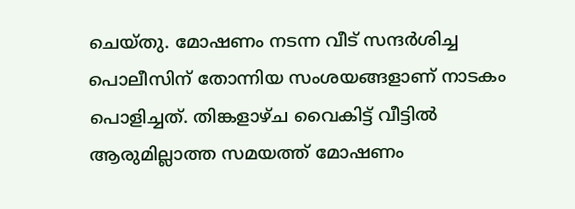ചെയ്തു. മോഷണം നടന്ന വീട് സന്ദർശിച്ച പൊലീസിന് തോന്നിയ സംശയങ്ങളാണ് നാടകം പൊളിച്ചത്. തിങ്കളാഴ്ച വൈകിട്ട് വീട്ടിൽ ആരുമില്ലാത്ത സമയത്ത് മോഷണം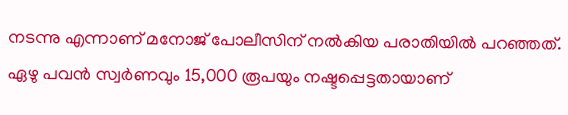നടന്നു എന്നാണ് മനോജ് പോലീസിന് നൽകിയ പരാതിയിൽ പറഞ്ഞത്. ഏഴു പവൻ സ്വർണവും 15,000 രൂപയും നഷ്ടപ്പെട്ടതായാണ്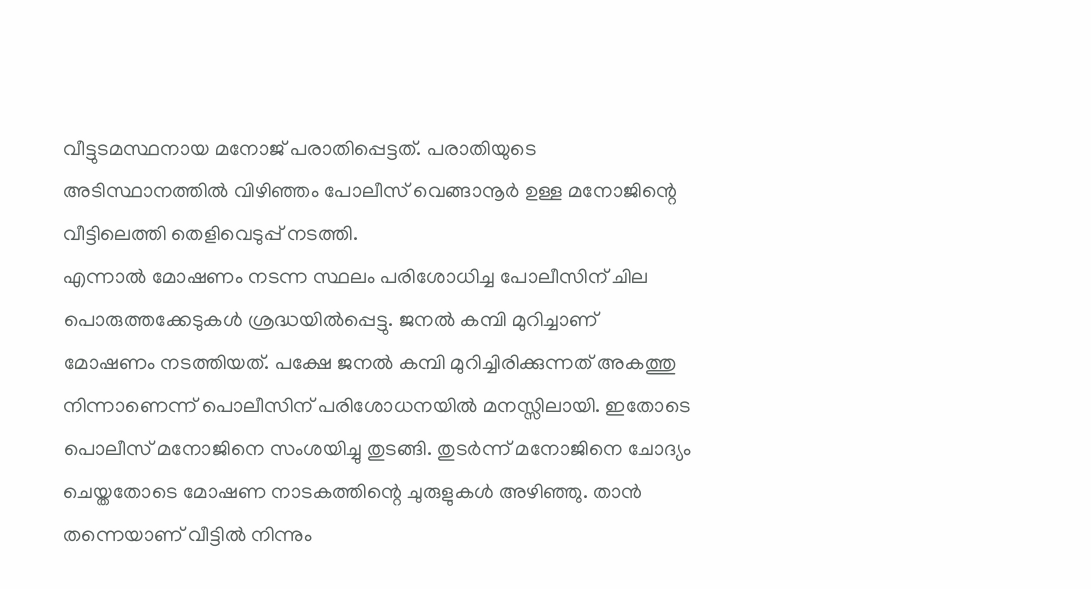വീട്ടുടമസ്ഥനായ മനോജ് പരാതിപ്പെട്ടത്. പരാതിയുടെ അടിസ്ഥാനത്തിൽ വിഴിഞ്ഞം പോലീസ് വെങ്ങാനൂർ ഉള്ള മനോജിന്റെ വീട്ടിലെത്തി തെളിവെടുപ്പ് നടത്തി.
എന്നാൽ മോഷണം നടന്ന സ്ഥലം പരിശോധിച്ച പോലീസിന് ചില പൊരുത്തക്കേടുകൾ ശ്രദ്ധയിൽപ്പെട്ടു. ജനൽ കമ്പി മുറിച്ചാണ് മോഷണം നടത്തിയത്. പക്ഷേ ജനൽ കമ്പി മുറിച്ചിരിക്കുന്നത് അകത്തു നിന്നാണെന്ന് പൊലീസിന് പരിശോധനയിൽ മനസ്സിലായി. ഇതോടെ പൊലീസ് മനോജിനെ സംശയിച്ചു തുടങ്ങി. തുടർന്ന് മനോജിനെ ചോദ്യം ചെയ്തതോടെ മോഷണ നാടകത്തിന്റെ ചുരുളുകൾ അഴിഞ്ഞു. താൻ തന്നെയാണ് വീട്ടിൽ നിന്നും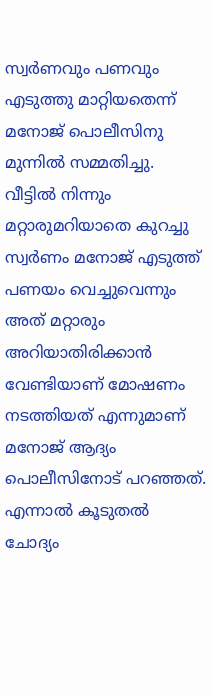സ്വർണവും പണവും എടുത്തു മാറ്റിയതെന്ന് മനോജ് പൊലീസിനു മുന്നിൽ സമ്മതിച്ചു. വീട്ടിൽ നിന്നും മറ്റാരുമറിയാതെ കുറച്ചു സ്വർണം മനോജ് എടുത്ത് പണയം വെച്ചുവെന്നും അത് മറ്റാരും അറിയാതിരിക്കാൻ വേണ്ടിയാണ് മോഷണം നടത്തിയത് എന്നുമാണ് മനോജ് ആദ്യം പൊലീസിനോട് പറഞ്ഞത്.
എന്നാൽ കൂടുതൽ ചോദ്യം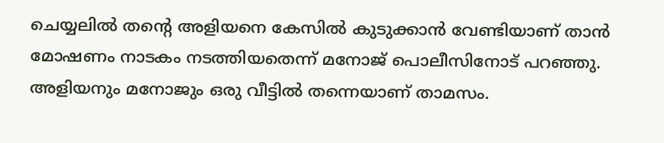ചെയ്യലിൽ തന്റെ അളിയനെ കേസിൽ കുടുക്കാൻ വേണ്ടിയാണ് താൻ മോഷണം നാടകം നടത്തിയതെന്ന് മനോജ് പൊലീസിനോട് പറഞ്ഞു. അളിയനും മനോജും ഒരു വീട്ടിൽ തന്നെയാണ് താമസം.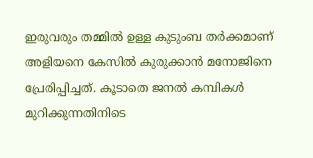ഇരുവരും തമ്മിൽ ഉള്ള കുടുംബ തർക്കമാണ് അളിയനെ കേസിൽ കുരുക്കാൻ മനോജിനെ പ്രേരിപ്പിച്ചത്. കൂടാതെ ജനൽ കമ്പികൾ മുറിക്കുന്നതിനിടെ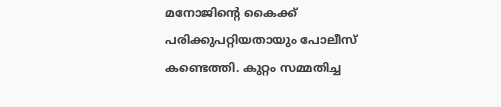മനോജിന്റെ കൈക്ക് പരിക്കുപറ്റിയതായും പോലീസ് കണ്ടെത്തി. കുറ്റം സമ്മതിച്ച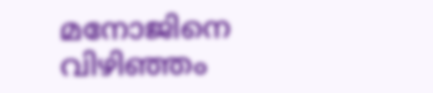മനോജിനെ വിഴിഞ്ഞം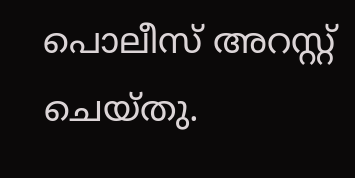പൊലീസ് അറസ്റ്റ് ചെയ്തു.